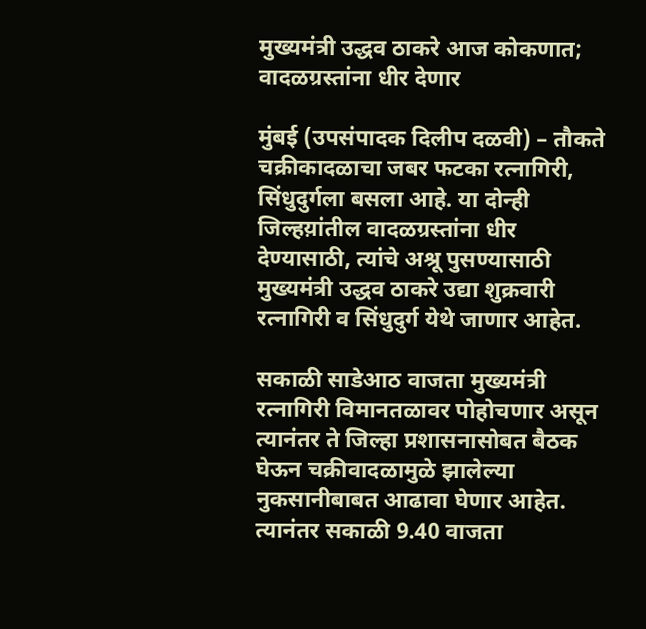मुख्यमंत्री उद्धव ठाकरे आज कोकणात; वादळग्रस्तांना धीर देणार

मुंबई (उपसंपादक दिलीप दळवी) – तौकते चक्रीकादळाचा जबर फटका रत्नागिरी, सिंधुदुर्गला बसला आहे. या दोन्ही जिल्हय़ांतील वादळग्रस्तांना धीर देण्यासाठी, त्यांचे अश्रू पुसण्यासाठी मुख्यमंत्री उद्धव ठाकरे उद्या शुक्रवारी रत्नागिरी व सिंधुदुर्ग येथे जाणार आहेत.

सकाळी साडेआठ वाजता मुख्यमंत्री रत्नागिरी विमानतळावर पोहोचणार असून त्यानंतर ते जिल्हा प्रशासनासोबत बैठक घेऊन चक्रीवादळामुळे झालेल्या नुकसानीबाबत आढावा घेणार आहेत. त्यानंतर सकाळी 9.40 वाजता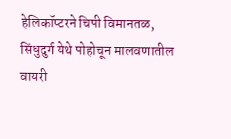हेलिकॉप्टरने चिपी विमानतळ, सिंधुदुर्ग येथे पोहोचून मालवणातील वायरी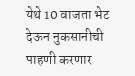येथे 10 वाजता भेट देऊन नुकसानीची पाहणी करणार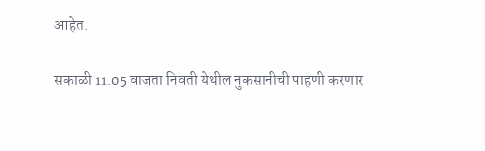आहेत.

सकाळी 11.05 वाजता निवती येथील नुकसानीची पाहणी करणार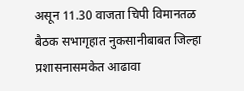असून 11.30 वाजता चिपी विमानतळ बैठक सभागृहात नुकसानीबाबत जिल्हा प्रशासनासमकेत आढावा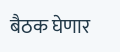बैठक घेणार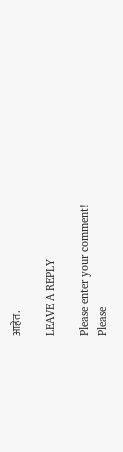आहेत.

LEAVE A REPLY

Please enter your comment!
Please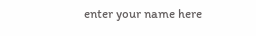enter your name here